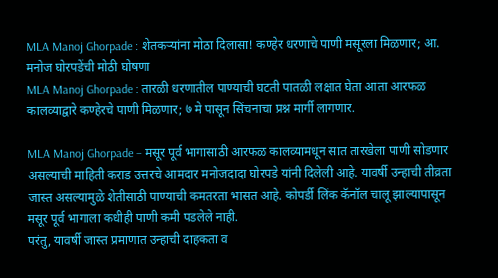MLA Manoj Ghorpade : शेतकऱ्यांना मोठा दिलासा! कण्हेर धरणाचे पाणी मसूरला मिळणार; आ. मनोज घोरपडेंची मोठी घोषणा
MLA Manoj Ghorpade : तारळी धरणातील पाण्याची घटती पातळी लक्षात घेता आता आरफळ कालव्याद्वारे कण्हेरचे पाणी मिळणार; ७ मे पासून सिंचनाचा प्रश्न मार्गी लागणार.

MLA Manoj Ghorpade – मसूर पूर्व भागासाठी आरफळ कालव्यामधून सात तारखेला पाणी सोडणार असल्याची माहिती कराड उत्तरचे आमदार मनोजदादा घोरपडे यांनी दिलेली आहे. यावर्षी उन्हाची तीव्रता जास्त असल्यामुळे शेतीसाठी पाण्याची कमतरता भासत आहे. कोपर्डी लिंक कॅनॉल चालू झाल्यापासून मसूर पूर्व भागाला कधीही पाणी कमी पडलेले नाही.
परंतु, यावर्षी जास्त प्रमाणात उन्हाची दाहकता व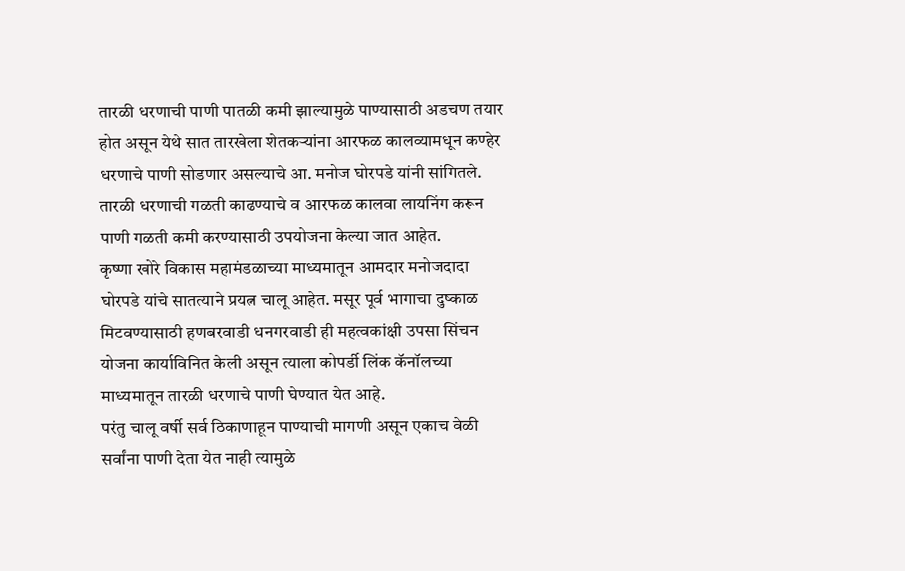तारळी धरणाची पाणी पातळी कमी झाल्यामुळे पाण्यासाठी अडचण तयार होत असून येथे सात तारखेला शेतकऱ्यांना आरफळ कालव्यामधून कण्हेर धरणाचे पाणी सोडणार असल्याचे आ. मनोज घोरपडे यांनी सांगितले. तारळी धरणाची गळती काढण्याचे व आरफळ कालवा लायनिंग करून पाणी गळती कमी करण्यासाठी उपयोजना केल्या जात आहेत.
कृष्णा खोरे विकास महामंडळाच्या माध्यमातून आमदार मनोजदादा घोरपडे यांचे सातत्याने प्रयत्न चालू आहेत. मसूर पूर्व भागाचा दुष्काळ मिटवण्यासाठी हणबरवाडी धनगरवाडी ही महत्वकांक्षी उपसा सिंचन योजना कार्याविनित केली असून त्याला कोपर्डी लिंक कॅनॉलच्या माध्यमातून तारळी धरणाचे पाणी घेण्यात येत आहे.
परंतु चालू वर्षी सर्व ठिकाणाहून पाण्याची मागणी असून एकाच वेळी सर्वांना पाणी देता येत नाही त्यामुळे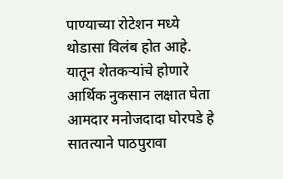पाण्याच्या रोटेशन मध्ये थोडासा विलंब होत आहे. यातून शेतकऱ्यांचे होणारे आर्थिक नुकसान लक्षात घेता आमदार मनोजदादा घोरपडे हे सातत्याने पाठपुरावा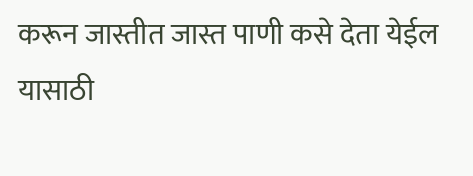करून जास्तीत जास्त पाणी कसे देता येईल यासाठी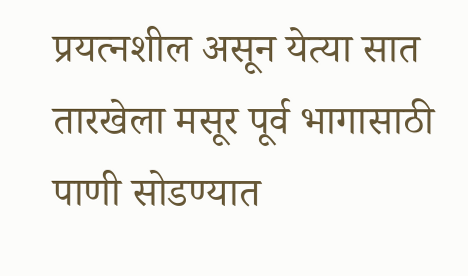प्रयत्नशील असून येत्या सात तारखेला मसूर पूर्व भागासाठी पाणी सोडण्यात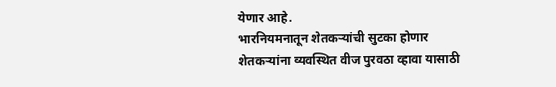येणार आहे.
भारनियमनातून शेतकऱ्यांची सुटका होणार
शेतकऱ्यांना व्यवस्थित वीज पुरवठा व्हावा यासाठी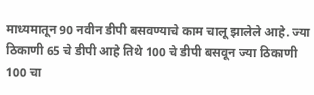माध्यमातून 90 नवीन डीपी बसवण्याचे काम चालू झालेले आहे. ज्या ठिकाणी 65 चे डीपी आहे तिथे 100 चे डीपी बसवून ज्या ठिकाणी 100 चा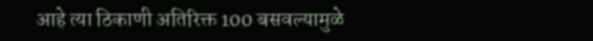आहे त्या ठिकाणी अतिरिक्त 100 बसवल्यामुळे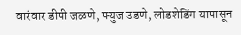वारंवार डीपी जळणे, फ्युज उडणे, लोडशेडिंग यापासून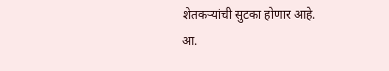शेतकऱ्यांची सुटका होणार आहे.
आ.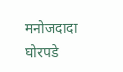मनोजदादा घोरपडे